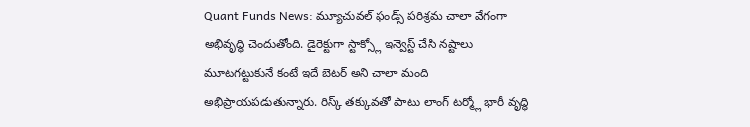Quant Funds News: మ్యూచువల్ ఫండ్స్ పరిశ్రమ చాలా వేగంగా అభివృద్ధి చెందుతోంది. డైరెక్టుగా స్టాక్స్లో ఇన్వెస్ట్ చేసి నష్టాలు మూటగట్టుకునే కంటే ఇదే బెటర్ అని చాలా మంది అభిప్రాయపడుతున్నారు. రిస్క్ తక్కువతో పాటు లాంగ్ టర్మ్లో భారీ వృద్ధి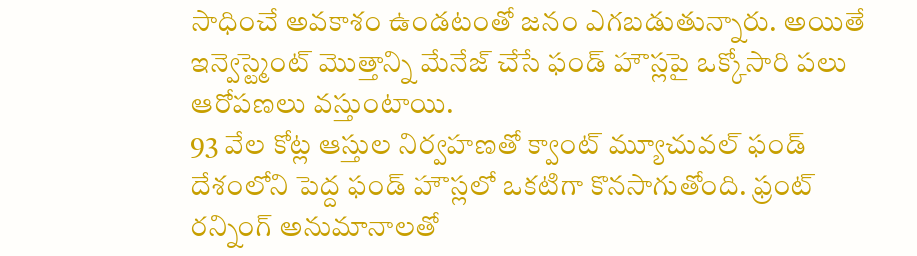సాధించే అవకాశం ఉండటంతో జనం ఎగబడుతున్నారు. అయితే ఇన్వెస్ట్మెంట్ మొత్తాన్ని మేనేజ్ చేసే ఫండ్ హౌస్లపై ఒక్కోసారి పలు ఆరోపణలు వస్తుంటాయి.
93 వేల కోట్ల ఆస్తుల నిర్వహణతో క్వాంట్ మ్యూచువల్ ఫండ్ దేశంలోని పెద్ద ఫండ్ హౌస్లలో ఒకటిగా కొనసాగుతోంది. ఫ్రంట్ రన్నింగ్ అనుమానాలతో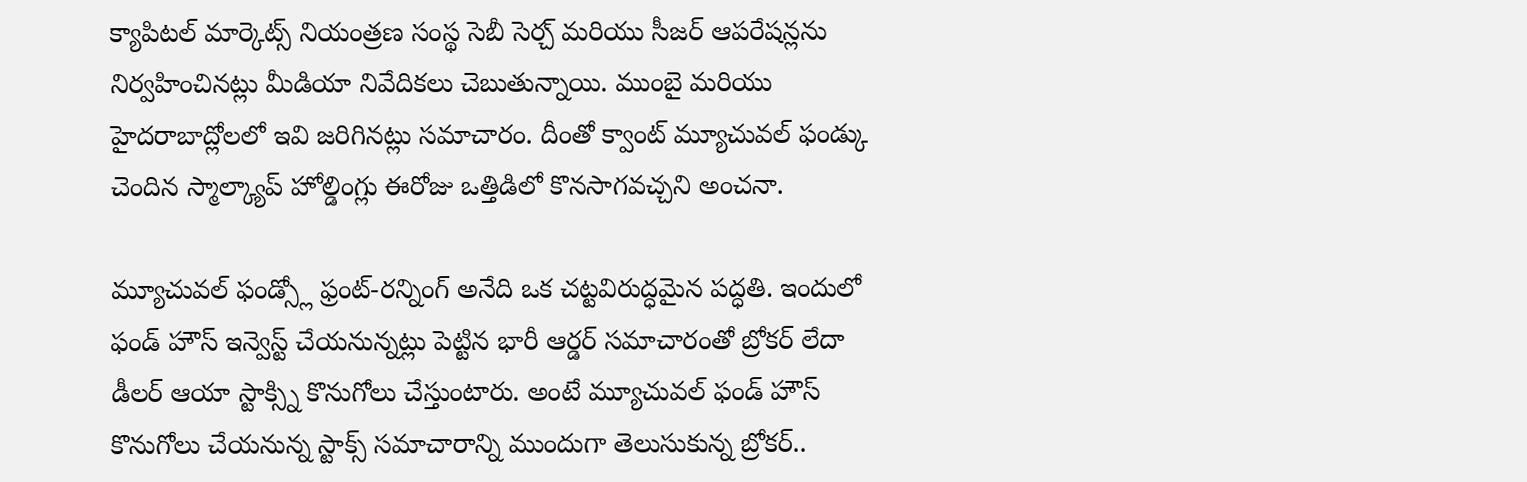క్యాపిటల్ మార్కెట్స్ నియంత్రణ సంస్థ సెబీ సెర్చ్ మరియు సీజర్ ఆపరేషన్లను నిర్వహించినట్లు మీడియా నివేదికలు చెబుతున్నాయి. ముంబై మరియు హైదరాబాద్లోలలో ఇవి జరిగినట్లు సమాచారం. దీంతో క్వాంట్ మ్యూచువల్ ఫండ్కు చెందిన స్మాల్క్యాప్ హోల్డింగ్లు ఈరోజు ఒత్తిడిలో కొనసాగవచ్చని అంచనా.

మ్యూచువల్ ఫండ్స్లో ఫ్రంట్-రన్నింగ్ అనేది ఒక చట్టవిరుద్ధమైన పద్ధతి. ఇందులో ఫండ్ హౌస్ ఇన్వెస్ట్ చేయనున్నట్లు పెట్టిన భారీ ఆర్డర్ సమాచారంతో బ్రోకర్ లేదా డీలర్ ఆయా స్టాక్స్ని కొనుగోలు చేస్తుంటారు. అంటే మ్యూచువల్ ఫండ్ హౌస్ కొనుగోలు చేయనున్న స్టాక్స్ సమాచారాన్ని ముందుగా తెలుసుకున్న బ్రోకర్..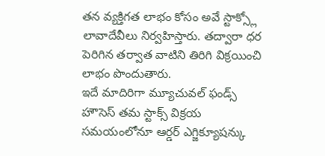తన వ్యక్తిగత లాభం కోసం అవే స్టాక్స్లో లావాదేవీలు నిర్వహిస్తారు. తద్వారా ధర పెరిగిన తర్వాత వాటిని తిరిగి విక్రయించి లాభం పొందుతారు.
ఇదే మాదిరిగా మ్యూచువల్ ఫండ్స్ హౌసెస్ తమ స్టాక్స్ విక్రయ సమయంలోనూ ఆర్డర్ ఎగ్జిక్యూషన్కు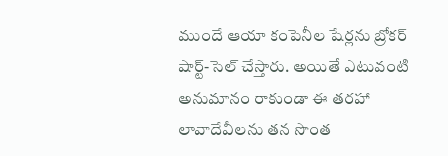ముందే ఆయా కంపెనీల షేర్లను బ్రోకర్ షార్ట్-సెల్ చేస్తారు. అయితే ఎటువంటి అనుమానం రాకుండా ఈ తరహా లావాదేవీలను తన సొంత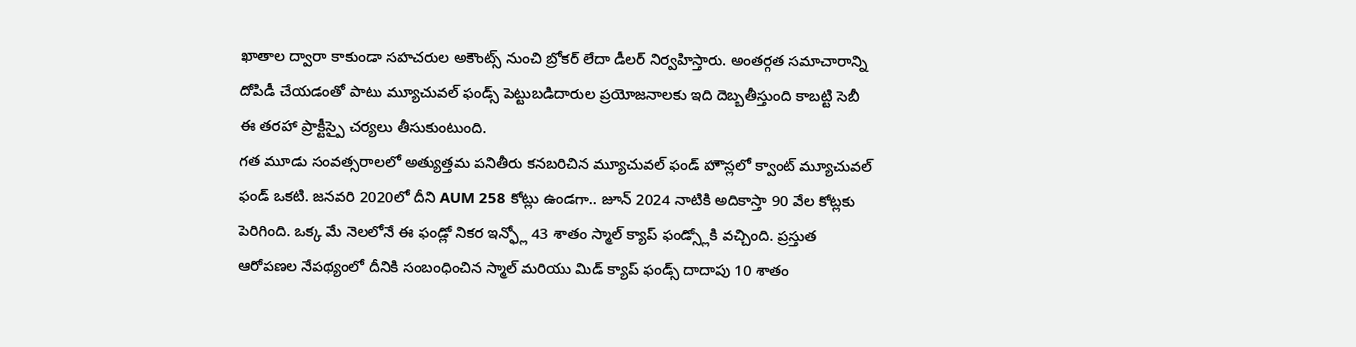ఖాతాల ద్వారా కాకుండా సహచరుల అకౌంట్స్ నుంచి బ్రోకర్ లేదా డీలర్ నిర్వహిస్తారు. అంతర్గత సమాచారాన్ని దోపిడీ చేయడంతో పాటు మ్యూచువల్ ఫండ్స్ పెట్టుబడిదారుల ప్రయోజనాలకు ఇది దెబ్బతీస్తుంది కాబట్టి సెబీ ఈ తరహా ప్రాక్టీస్పై చర్యలు తీసుకుంటుంది.
గత మూడు సంవత్సరాలలో అత్యుత్తమ పనితీరు కనబరిచిన మ్యూచువల్ ఫండ్ హౌస్లలో క్వాంట్ మ్యూచువల్ ఫండ్ ఒకటి. జనవరి 2020లో దీని AUM 258 కోట్లు ఉండగా.. జూన్ 2024 నాటికి అదికాస్తా 90 వేల కోట్లకు పెరిగింది. ఒక్క మే నెలలోనే ఈ ఫండ్లో నికర ఇన్ఫ్లో 43 శాతం స్మాల్ క్యాప్ ఫండ్స్లోకి వచ్చింది. ప్రస్తుత ఆరోపణల నేపథ్యంలో దీనికి సంబంధించిన స్మాల్ మరియు మిడ్ క్యాప్ ఫండ్స్ దాదాపు 10 శాతం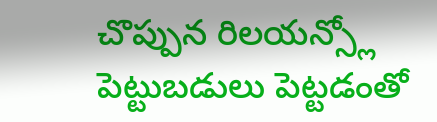చొప్పున రిలయన్స్లో పెట్టుబడులు పెట్టడంతో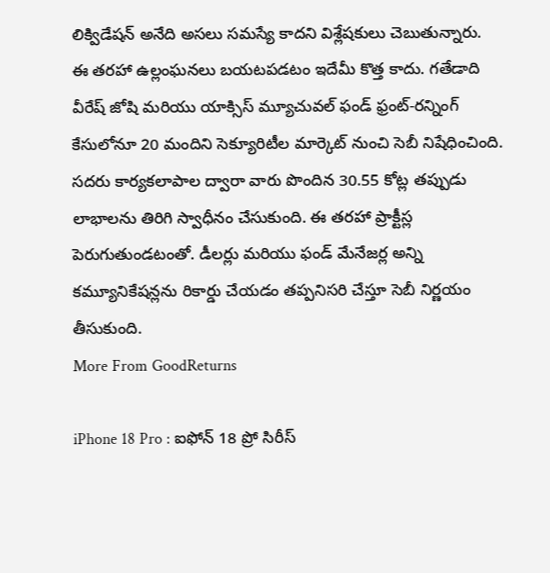లిక్విడేషన్ అనేది అసలు సమస్యే కాదని విశ్లేషకులు చెబుతున్నారు.
ఈ తరహా ఉల్లంఘనలు బయటపడటం ఇదేమీ కొత్త కాదు. గతేడాది వీరేష్ జోషి మరియు యాక్సిస్ మ్యూచువల్ ఫండ్ ఫ్రంట్-రన్నింగ్ కేసులోనూ 20 మందిని సెక్యూరిటీల మార్కెట్ నుంచి సెబీ నిషేధించింది. సదరు కార్యకలాపాల ద్వారా వారు పొందిన 30.55 కోట్ల తప్పుడు లాభాలను తిరిగి స్వాధీనం చేసుకుంది. ఈ తరహా ప్రాక్టీస్ల పెరుగుతుండటంతో. డీలర్లు మరియు ఫండ్ మేనేజర్ల అన్ని కమ్యూనికేషన్లను రికార్డు చేయడం తప్పనిసరి చేస్తూ సెబీ నిర్ణయం తీసుకుంది.
More From GoodReturns

iPhone 18 Pro : ఐఫోన్ 18 ప్రో సిరీస్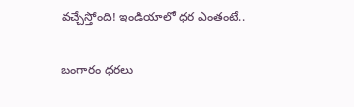వచ్చేస్తోంది! ఇండియాలో ధర ఎంతంటే..

బంగారం ధరలు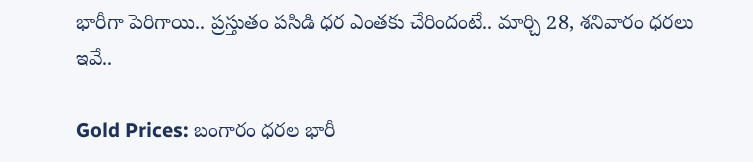భారీగా పెరిగాయి.. ప్రస్తుతం పసిడి ధర ఎంతకు చేరిందంటే.. మార్చి 28, శనివారం ధరలు ఇవే..

Gold Prices: బంగారం ధరల భారీ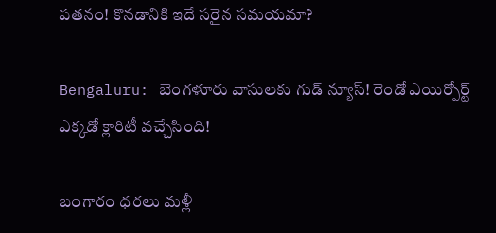పతనం! కొనడానికి ఇదే సరైన సమయమా?

Bengaluru: బెంగళూరు వాసులకు గుడ్ న్యూస్! రెండో ఎయిర్పోర్ట్ ఎక్కడో క్లారిటీ వచ్చేసింది!

బంగారం ధరలు మళ్లీ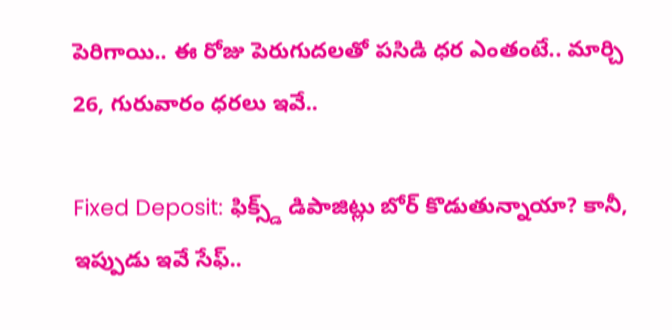పెరిగాయి.. ఈ రోజు పెరుగుదలతో పసిడి ధర ఎంతంటే.. మార్చి 26, గురువారం ధరలు ఇవే..

Fixed Deposit: ఫిక్స్డ్ డిపాజిట్లు బోర్ కొడుతున్నాయా? కానీ, ఇప్పుడు ఇవే సేఫ్..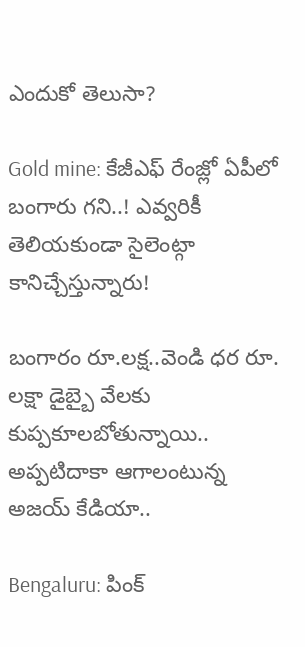ఎందుకో తెలుసా?

Gold mine: కేజీఎఫ్ రేంజ్లో ఏపీలో బంగారు గని..! ఎవ్వరికీ తెలియకుండా సైలెంట్గా కానిచ్చేస్తున్నారు!

బంగారం రూ.లక్ష..వెండి ధర రూ. లక్షా డైబ్బై వేలకు కుప్పకూలబోతున్నాయి.. అప్పటిదాకా ఆగాలంటున్న అజయ్ కేడియా..

Bengaluru: పింక్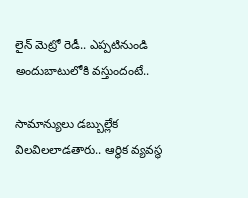లైన్ మెట్రో రెడీ.. ఎప్పటినుండి అందుబాటులోకి వస్తుందంటే..

సామాన్యులు డబ్బుల్లేక విలవిలలాడతారు.. ఆర్థిక వ్యవస్థ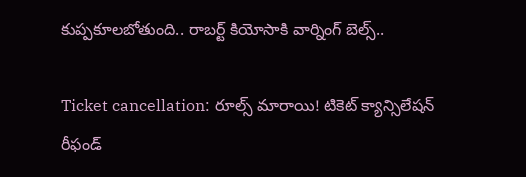కుప్పకూలబోతుంది.. రాబర్ట్ కియోసాకి వార్నింగ్ బెల్స్..

Ticket cancellation: రూల్స్ మారాయి! టికెట్ క్యాన్సిలేషన్ రీఫండ్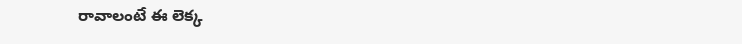రావాలంటే ఈ లెక్క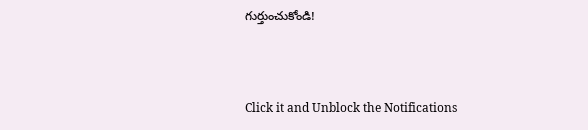గుర్తుంచుకోండి!



Click it and Unblock the Notifications